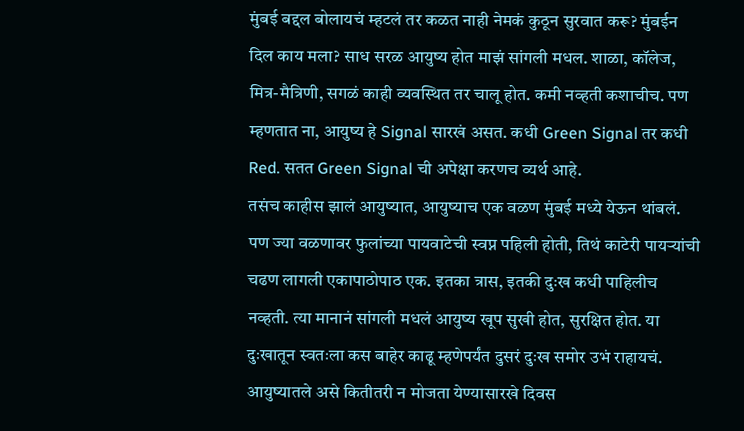मुंबई बद्दल बोलायचं म्हटलं तर कळत नाही नेमकं कुठून सुरवात करू? मुंबईन दिल काय मला? साध सरळ आयुष्य होत माझं सांगली मधल. शाळा, कॉलेज, मित्र-मैत्रिणी, सगळं काही व्यवस्थित तर चालू होत. कमी नव्हती कशाचीच. पण म्हणतात ना, आयुष्य हे Signal सारखं असत. कधी Green Signal तर कधी Red. सतत Green Signal ची अपेक्षा करणच व्यर्थ आहे.
तसंच काहीस झालं आयुष्यात, आयुष्याच एक वळण मुंबई मध्ये येऊन थांबलं. पण ज्या वळणावर फुलांच्या पायवाटेची स्वप्न पहिली होती, तिथं काटेरी पायऱ्यांची चढण लागली एकापाठोपाठ एक. इतका त्रास, इतकी दुःख कधी पाहिलीच नव्हती. त्या मानानं सांगली मधलं आयुष्य खूप सुखी होत, सुरक्षित होत. या दुःखातून स्वतःला कस बाहेर काढू म्हणेपर्यंत दुसरं दुःख समोर उभं राहायचं. आयुष्यातले असे कितीतरी न मोजता येण्यासारखे दिवस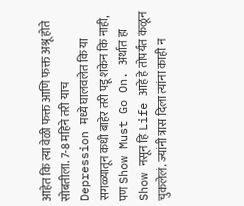आहेत कि त्या वेळी फक्त आणि फक्त अश्रू होते सोबतीला. 7-8 महिने तरी याच Depression मध्ये घालवलेत कि या सगळ्यातून कधी बाहेर तरी पडू शकेन कि नाही, पण Show Must Go On. अर्थात हा Show नसून हि Life आहे हे तोपर्यंत कळून चुकलेलं. ज्यांनी त्रास दिला त्यांना काही न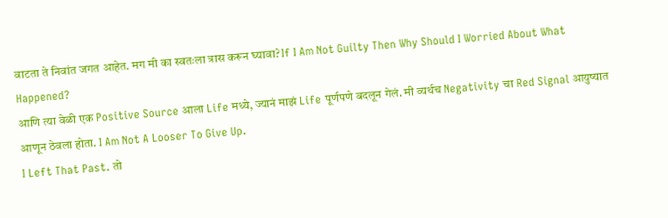वाटता ते निवांत जगत आहेत. मग मी का स्वतःला त्रास करून घ्यावा? If I Am Not Guilty Then Why Should I Worried About What Happened?
आणि त्या वेळी एक Positive Source आला Life मध्ये, ज्यानं माझं Life पूर्णपणे बदलून गेलं. मी व्यर्थच Negativity चा Red Signal आयुष्यात आणून ठेवला होता. I Am Not A Looser To Give Up.
I Left That Past. तो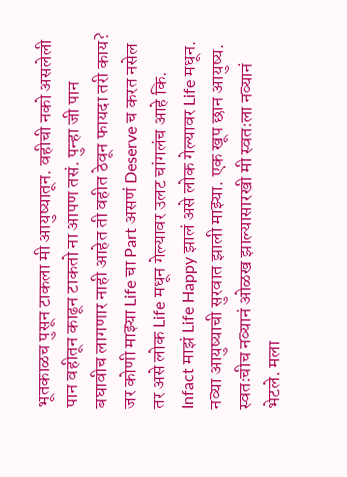भूतकाळच पुसून टाकला मी आयुष्यातून. वहीची नको असलेली पान वहीतून काढून टाकतो ना आपण तसं. पुन्हा जी पान बघावीच लागणार नाही आहेत ती वहीत ठेवून फायदा तरी काय? जर कोणी माझ्या Life चा Part असणं Deserve च करत नसेल तर असे लोक Life मधून गेल्यावर उलट चांगलंच आहे कि. Infact माझं Life Happy झालं असे लोक गेल्यावर Life मधून. नव्या आयुष्याची सुरवात झाली माझ्या. एक खूप छान आयुष्य. स्वतःचीच नव्यानं ओळख झाल्यासारखी मी स्वतःला नव्यानं भेटले. मला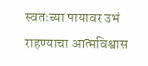स्वतःच्या पायावर उभं राहण्याचा आत्मविश्वास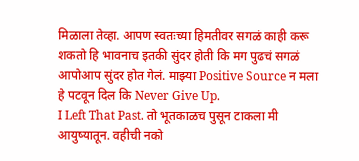मिळाला तेव्हा. आपण स्वतःच्या हिमतीवर सगळं काही करू शकतो हि भावनाच इतकी सुंदर होती कि मग पुढचं सगळं आपोआप सुंदर होत गेलं. माझ्या Positive Source न मला हे पटवून दिल कि Never Give Up.
I Left That Past. तो भूतकाळच पुसून टाकला मी आयुष्यातून. वहीची नको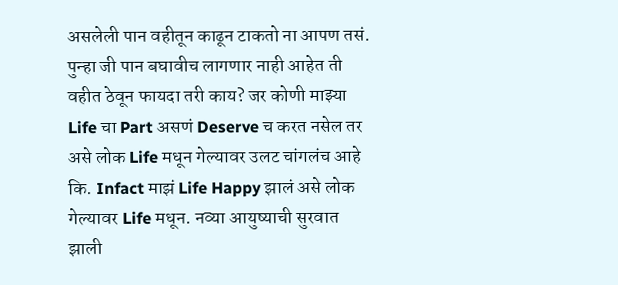असलेली पान वहीतून काढून टाकतो ना आपण तसं. पुन्हा जी पान बघावीच लागणार नाही आहेत ती वहीत ठेवून फायदा तरी काय? जर कोणी माझ्या Life चा Part असणं Deserve च करत नसेल तर असे लोक Life मधून गेल्यावर उलट चांगलंच आहे कि. Infact माझं Life Happy झालं असे लोक गेल्यावर Life मधून. नव्या आयुष्याची सुरवात झाली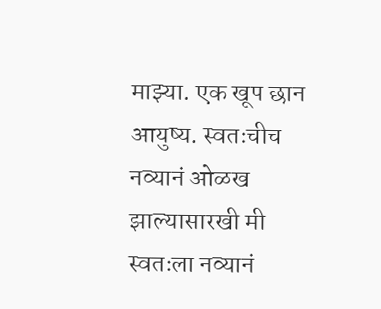माझ्या. एक खूप छान आयुष्य. स्वतःचीच नव्यानं ओळख झाल्यासारखी मी स्वतःला नव्यानं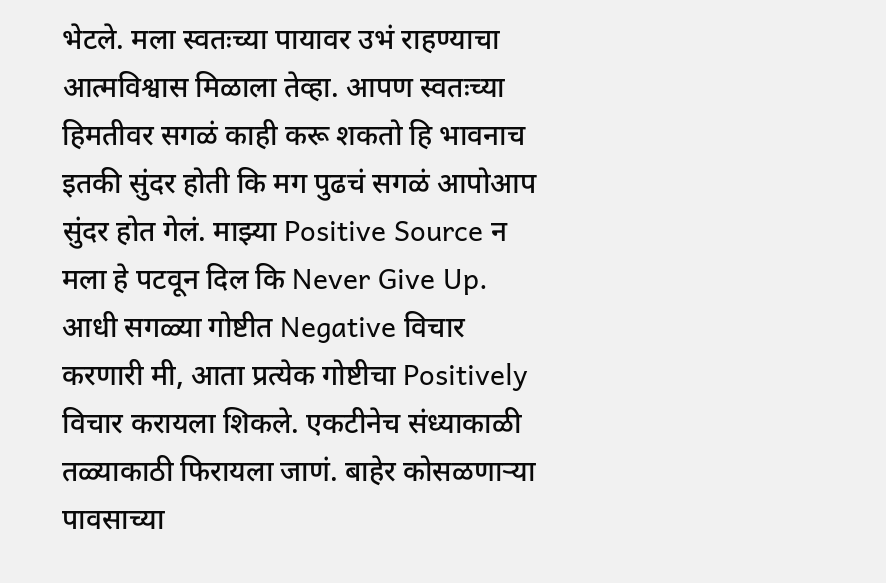भेटले. मला स्वतःच्या पायावर उभं राहण्याचा आत्मविश्वास मिळाला तेव्हा. आपण स्वतःच्या हिमतीवर सगळं काही करू शकतो हि भावनाच इतकी सुंदर होती कि मग पुढचं सगळं आपोआप सुंदर होत गेलं. माझ्या Positive Source न मला हे पटवून दिल कि Never Give Up.
आधी सगळ्या गोष्टीत Negative विचार करणारी मी, आता प्रत्येक गोष्टीचा Positively विचार करायला शिकले. एकटीनेच संध्याकाळी तळ्याकाठी फिरायला जाणं. बाहेर कोसळणाऱ्या पावसाच्या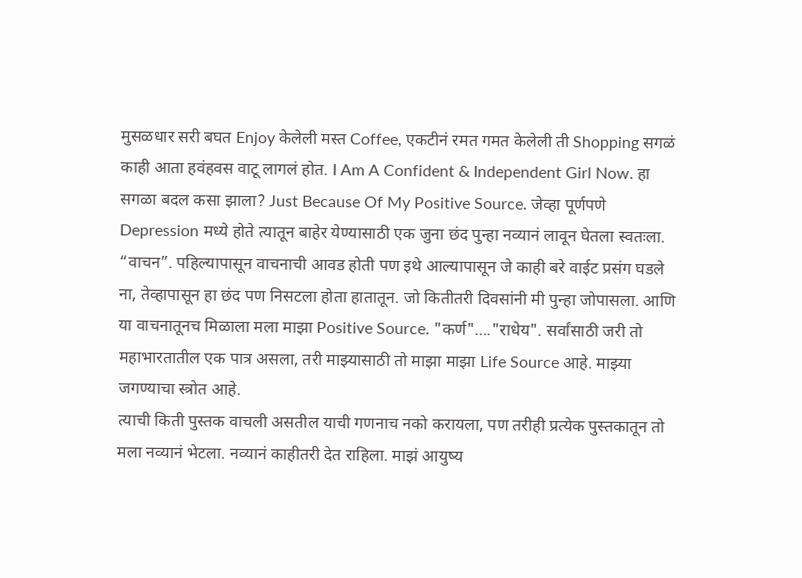मुसळधार सरी बघत Enjoy केलेली मस्त Coffee, एकटीनं रमत गमत केलेली ती Shopping सगळं काही आता हवंहवस वाटू लागलं होत. I Am A Confident & Independent Girl Now. हा सगळा बदल कसा झाला? Just Because Of My Positive Source. जेव्हा पूर्णपणे Depression मध्ये होते त्यातून बाहेर येण्यासाठी एक जुना छंद पुन्हा नव्यानं लावून घेतला स्वतःला. “वाचन”. पहिल्यापासून वाचनाची आवड होती पण इथे आल्यापासून जे काही बरे वाईट प्रसंग घडले ना, तेव्हापासून हा छंद पण निसटला होता हातातून. जो कितीतरी दिवसांनी मी पुन्हा जोपासला. आणि या वाचनातूनच मिळाला मला माझा Positive Source. "कर्ण"…."राधेय". सर्वांसाठी जरी तो महाभारतातील एक पात्र असला, तरी माझ्यासाठी तो माझा माझा Life Source आहे. माझ्या जगण्याचा स्त्रोत आहे.
त्याची किती पुस्तक वाचली असतील याची गणनाच नको करायला, पण तरीही प्रत्येक पुस्तकातून तो मला नव्यानं भेटला. नव्यानं काहीतरी देत राहिला. माझं आयुष्य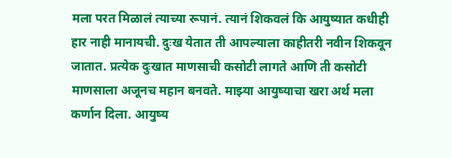मला परत मिळालं त्याच्या रूपानं. त्यानं शिकवलं कि आयुष्यात कधीही हार नाही मानायची. दुःख येतात ती आपल्याला काहीतरी नवीन शिकवून जातात. प्रत्येक दुःखात माणसाची कसोटी लागते आणि ती कसोटी माणसाला अजूनच महान बनवते. माझ्या आयुष्याचा खरा अर्थ मला कर्णान दिला. आयुष्य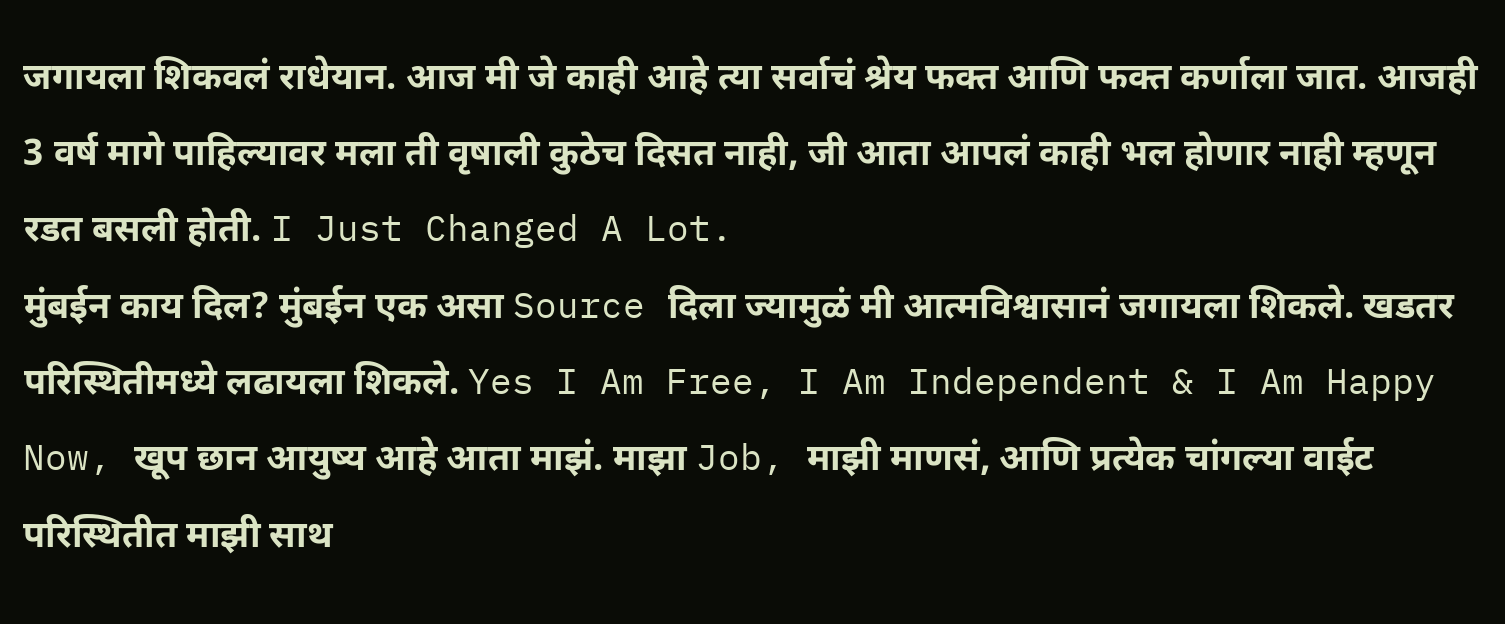जगायला शिकवलं राधेयान. आज मी जे काही आहे त्या सर्वाचं श्रेय फक्त आणि फक्त कर्णाला जात. आजही 3 वर्ष मागे पाहिल्यावर मला ती वृषाली कुठेच दिसत नाही, जी आता आपलं काही भल होणार नाही म्हणून रडत बसली होती. I Just Changed A Lot.
मुंबईन काय दिल? मुंबईन एक असा Source दिला ज्यामुळं मी आत्मविश्वासानं जगायला शिकले. खडतर परिस्थितीमध्ये लढायला शिकले. Yes I Am Free, I Am Independent & I Am Happy Now, खूप छान आयुष्य आहे आता माझं. माझा Job, माझी माणसं, आणि प्रत्येक चांगल्या वाईट परिस्थितीत माझी साथ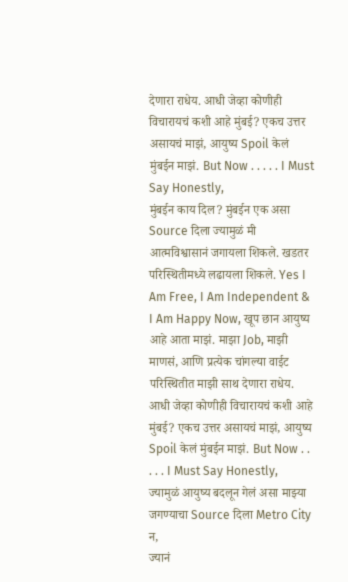देणारा राधेय. आधी जेव्हा कोणीही विचारायचं कशी आहे मुंबई? एकच उत्तर असायचं माझं, आयुष्य Spoil केलं मुंबईन माझं. But Now . . . . . I Must Say Honestly,
मुंबईन काय दिल? मुंबईन एक असा Source दिला ज्यामुळं मी आत्मविश्वासानं जगायला शिकले. खडतर परिस्थितीमध्ये लढायला शिकले. Yes I Am Free, I Am Independent & I Am Happy Now, खूप छान आयुष्य आहे आता माझं. माझा Job, माझी माणसं, आणि प्रत्येक चांगल्या वाईट परिस्थितीत माझी साथ देणारा राधेय. आधी जेव्हा कोणीही विचारायचं कशी आहे मुंबई? एकच उत्तर असायचं माझं, आयुष्य Spoil केलं मुंबईन माझं. But Now . . . . . I Must Say Honestly,
ज्यामुळं आयुष्य बदलून गेलं असा माझ्या जगण्याचा Source दिला Metro City न,
ज्यानं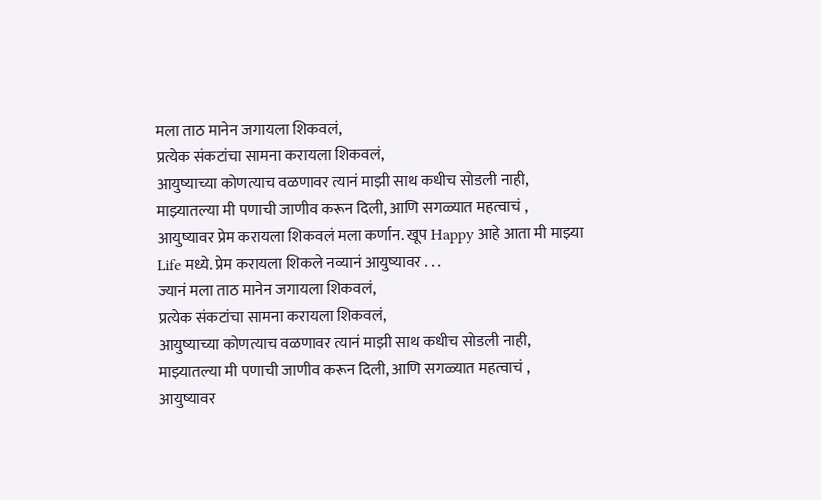मला ताठ मानेन जगायला शिकवलं,
प्रत्येक संकटांचा सामना करायला शिकवलं,
आयुष्याच्या कोणत्याच वळणावर त्यानं माझी साथ कधीच सोडली नाही,
माझ्यातल्या मी पणाची जाणीव करून दिली, आणि सगळ्यात महत्वाचं ,
आयुष्यावर प्रेम करायला शिकवलं मला कर्णान. खूप Happy आहे आता मी माझ्या Life मध्ये. प्रेम करायला शिकले नव्यानं आयुष्यावर . . .
ज्यानं मला ताठ मानेन जगायला शिकवलं,
प्रत्येक संकटांचा सामना करायला शिकवलं,
आयुष्याच्या कोणत्याच वळणावर त्यानं माझी साथ कधीच सोडली नाही,
माझ्यातल्या मी पणाची जाणीव करून दिली, आणि सगळ्यात महत्वाचं ,
आयुष्यावर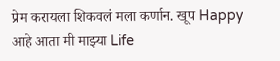प्रेम करायला शिकवलं मला कर्णान. खूप Happy आहे आता मी माझ्या Life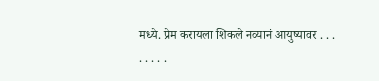मध्ये. प्रेम करायला शिकले नव्यानं आयुष्यावर . . .
. . . . .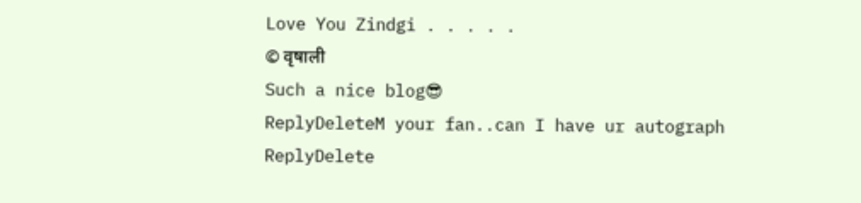Love You Zindgi . . . . .
© वृषाली
Such a nice blog😎
ReplyDeleteM your fan..can I have ur autograph
ReplyDelete